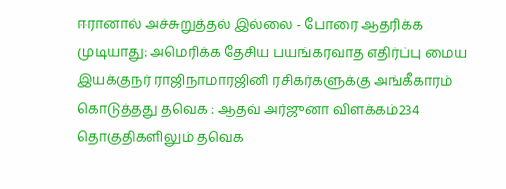ஈரானால் அச்சுறுத்தல் இல்லை - போரை ஆதரிக்க முடியாது: அமெரிக்க தேசிய பயங்கரவாத எதிர்ப்பு மைய இயக்குநர் ராஜிநாமாரஜினி ரசிகர்களுக்கு அங்கீகாரம் கொடுத்தது தவெக : ஆதவ் அர்ஜுனா விளக்கம்234 தொகுதிகளிலும் தவெக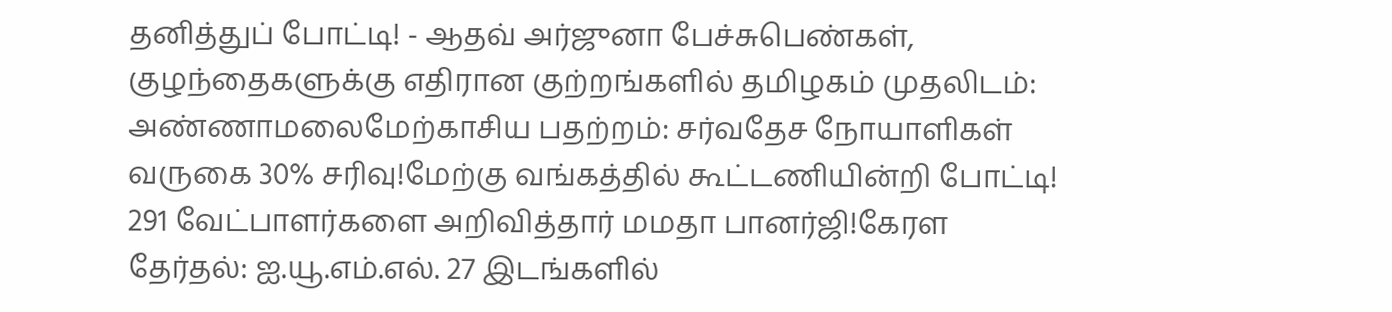தனித்துப் போட்டி! - ஆதவ் அர்ஜுனா பேச்சுபெண்கள், குழந்தைகளுக்கு எதிரான குற்றங்களில் தமிழகம் முதலிடம்: அண்ணாமலைமேற்காசிய பதற்றம்: சர்வதேச நோயாளிகள் வருகை 30% சரிவு!மேற்கு வங்கத்தில் கூட்டணியின்றி போட்டி! 291 வேட்பாளர்களை அறிவித்தார் மமதா பானர்ஜி!கேரள தேர்தல்: ஐ.யூ.எம்.எல். 27 இடங்களில்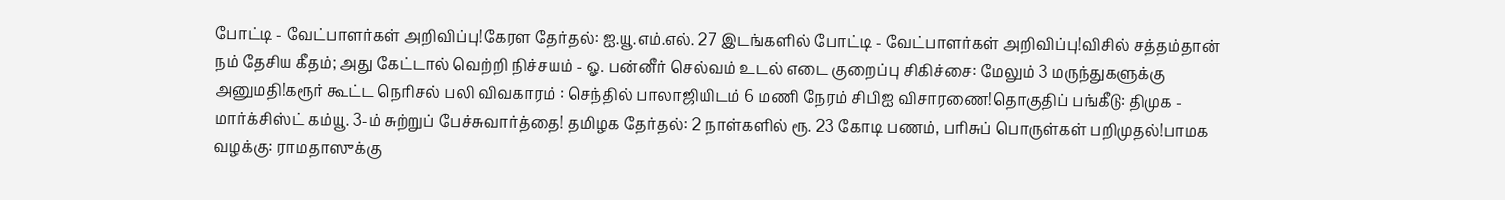போட்டி - வேட்பாளர்கள் அறிவிப்பு!கேரள தேர்தல்: ஐ.யூ.எம்.எல். 27 இடங்களில் போட்டி - வேட்பாளர்கள் அறிவிப்பு!விசில் சத்தம்தான் நம் தேசிய கீதம்; அது கேட்டால் வெற்றி நிச்சயம் - ஓ. பன்னீர் செல்வம் உடல் எடை குறைப்பு சிகிச்சை: மேலும் 3 மருந்துகளுக்கு அனுமதி!கரூர் கூட்ட நெரிசல் பலி விவகாரம் : செந்தில் பாலாஜியிடம் 6 மணி நேரம் சிபிஐ விசாரணை!தொகுதிப் பங்கீடு: திமுக - மார்க்சிஸ்ட் கம்யூ. 3-ம் சுற்றுப் பேச்சுவார்த்தை! தமிழக தேர்தல்: 2 நாள்களில் ரூ. 23 கோடி பணம், பரிசுப் பொருள்கள் பறிமுதல்!பாமக வழக்கு: ராமதாஸுக்கு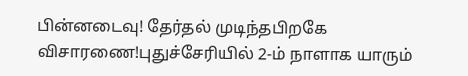பின்னடைவு! தேர்தல் முடிந்தபிறகே விசாரணை!புதுச்சேரியில் 2-ம் நாளாக யாரும்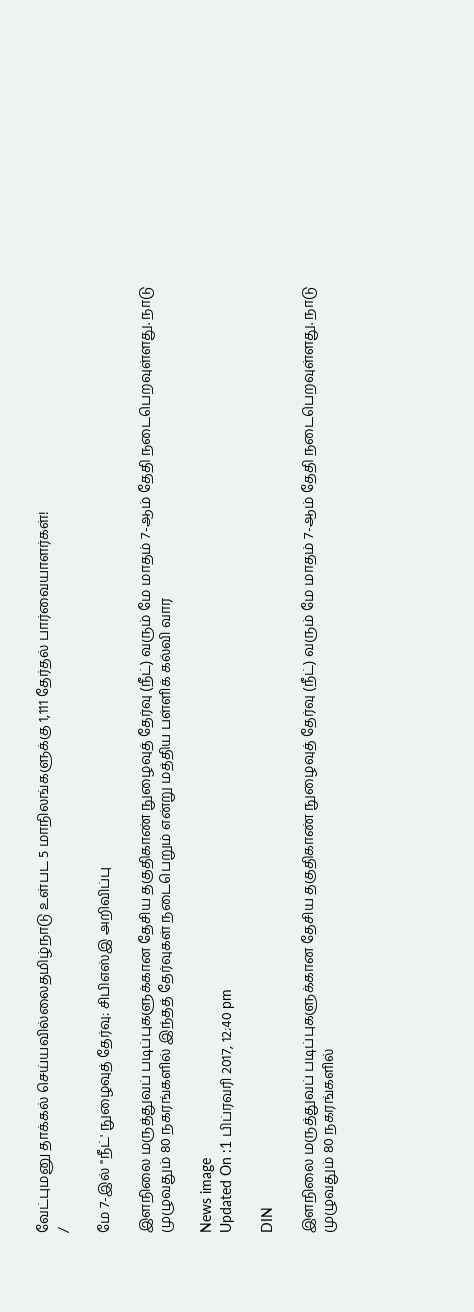வேட்புமனு தாக்கல் செய்யவில்லைதமிழ்நாடு உள்பட 5 மாநிலங்களுக்கு 1,111 தேர்தல் பார்வையாளர்கள்!
/

மே 7-இல் "நீட்' நுழைவுத் தேர்வு: சிபிஎஸ்இ அறிவிப்பு

இளநிலை மருத்துவப் படிப்புகளுக்கான தேசிய தகுதிகாண் நுழைவுத் தேர்வு (நீட்) வரும் மே மாதம் 7-ஆம் தேதி நடைபெறவுள்ளது. நாடு முழுவதும் 80 நகரங்களில் இந்தத் தேர்வுகள் நடைபெறும் என்று மத்திய பள்ளிக் கல்வி வார

News image
Updated On :1 பிப்ரவரி 2017, 12:40 pm

DIN

இளநிலை மருத்துவப் படிப்புகளுக்கான தேசிய தகுதிகாண் நுழைவுத் தேர்வு (நீட்) வரும் மே மாதம் 7-ஆம் தேதி நடைபெறவுள்ளது. நாடு முழுவதும் 80 நகரங்களில்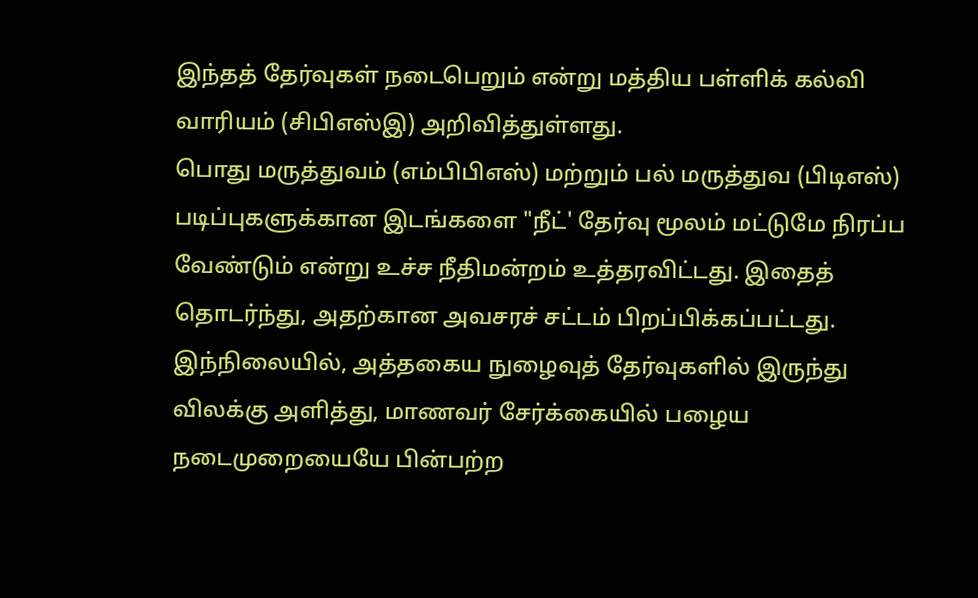இந்தத் தேர்வுகள் நடைபெறும் என்று மத்திய பள்ளிக் கல்வி வாரியம் (சிபிஎஸ்இ) அறிவித்துள்ளது.
பொது மருத்துவம் (எம்பிபிஎஸ்) மற்றும் பல் மருத்துவ (பிடிஎஸ்) படிப்புகளுக்கான இடங்களை "நீட்' தேர்வு மூலம் மட்டுமே நிரப்ப வேண்டும் என்று உச்ச நீதிமன்றம் உத்தரவிட்டது. இதைத் தொடர்ந்து, அதற்கான அவசரச் சட்டம் பிறப்பிக்கப்பட்டது.
இந்நிலையில், அத்தகைய நுழைவுத் தேர்வுகளில் இருந்து விலக்கு அளித்து, மாணவர் சேர்க்கையில் பழைய நடைமுறையையே பின்பற்ற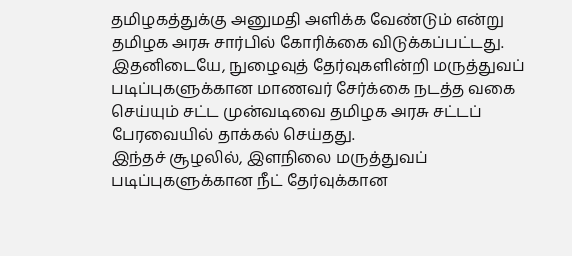தமிழகத்துக்கு அனுமதி அளிக்க வேண்டும் என்று தமிழக அரசு சார்பில் கோரிக்கை விடுக்கப்பட்டது.
இதனிடையே, நுழைவுத் தேர்வுகளின்றி மருத்துவப் படிப்புகளுக்கான மாணவர் சேர்க்கை நடத்த வகை செய்யும் சட்ட முன்வடிவை தமிழக அரசு சட்டப் பேரவையில் தாக்கல் செய்தது.
இந்தச் சூழலில், இளநிலை மருத்துவப் படிப்புகளுக்கான நீட் தேர்வுக்கான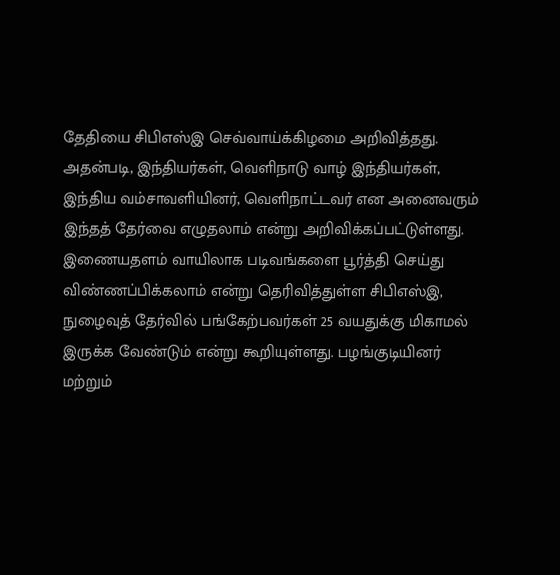தேதியை சிபிஎஸ்இ செவ்வாய்க்கிழமை அறிவித்தது. அதன்படி, இந்தியர்கள், வெளிநாடு வாழ் இந்தியர்கள், இந்திய வம்சாவளியினர், வெளிநாட்டவர் என அனைவரும் இந்தத் தேர்வை எழுதலாம் என்று அறிவிக்கப்பட்டுள்ளது.
இணையதளம் வாயிலாக படிவங்களை பூர்த்தி செய்து விண்ணப்பிக்கலாம் என்று தெரிவித்துள்ள சிபிஎஸ்இ, நுழைவுத் தேர்வில் பங்கேற்பவர்கள் 25 வயதுக்கு மிகாமல் இருக்க வேண்டும் என்று கூறியுள்ளது. பழங்குடியினர் மற்றும்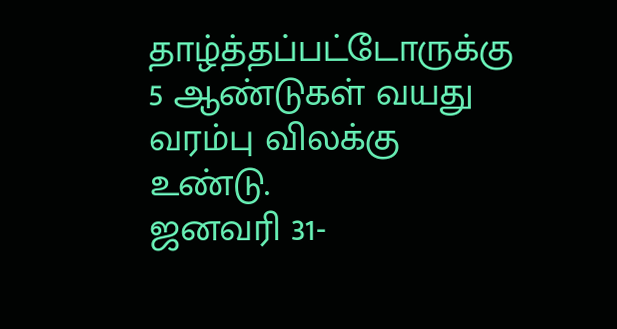தாழ்த்தப்பட்டோருக்கு 5 ஆண்டுகள் வயது வரம்பு விலக்கு உண்டு.
ஜனவரி 31-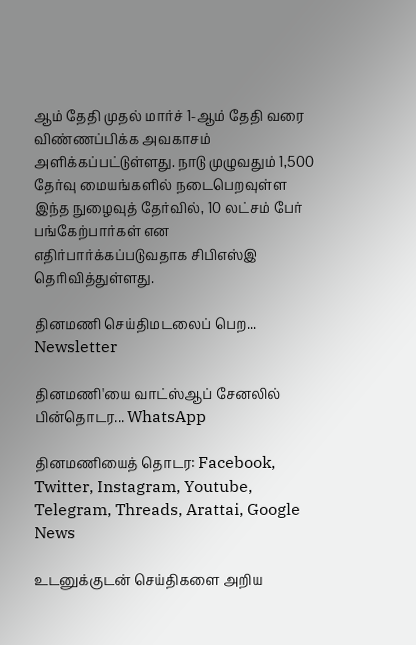ஆம் தேதி முதல் மார்ச் 1-ஆம் தேதி வரை விண்ணப்பிக்க அவகாசம் அளிக்கப்பட்டுள்ளது. நாடு முழுவதும் 1,500 தேர்வு மையங்களில் நடைபெறவுள்ள இந்த நுழைவுத் தேர்வில், 10 லட்சம் பேர் பங்கேற்பார்கள் என எதிர்பார்க்கப்படுவதாக சிபிஎஸ்இ தெரிவித்துள்ளது.

தினமணி செய்திமடலைப் பெற... Newsletter

தினமணி'யை வாட்ஸ்ஆப் சேனலில் பின்தொடர... WhatsApp

தினமணியைத் தொடர: Facebook, Twitter, Instagram, Youtube, Telegram, Threads, Arattai, Google News

உடனுக்குடன் செய்திகளை அறிய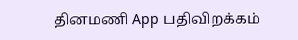தினமணி App பதிவிறக்கம்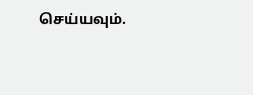செய்யவும்.